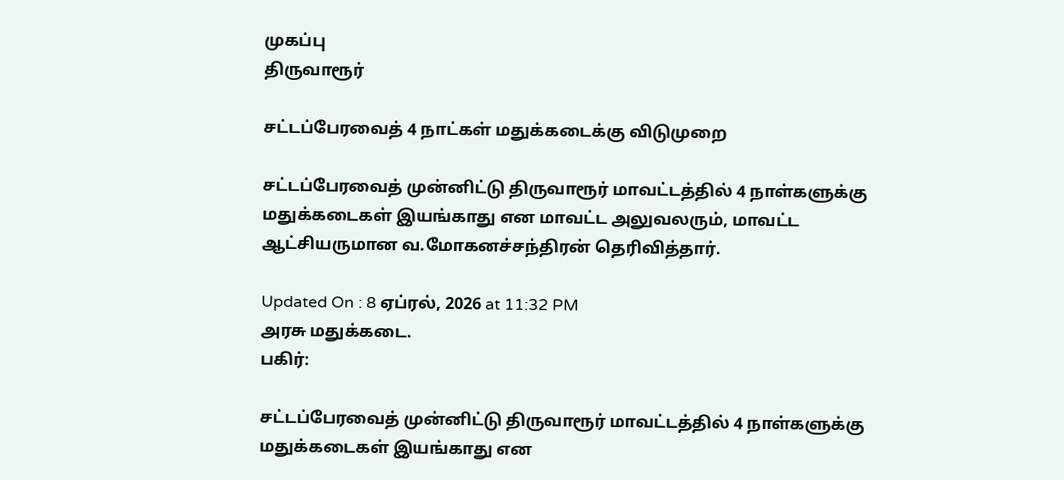முகப்பு
திருவாரூர்

சட்டப்பேரவைத் 4 நாட்கள் மதுக்கடைக்கு விடுமுறை

சட்டப்பேரவைத் முன்னிட்டு திருவாரூர் மாவட்டத்தில் 4 நாள்களுக்கு மதுக்கடைகள் இயங்காது என மாவட்ட அலுவலரும், மாவட்ட ஆட்சியருமான வ.மோகனச்சந்திரன் தெரிவித்தார்.

Updated On : 8 ஏப்ரல், 2026 at 11:32 PM
அரசு மதுக்கடை.
பகிர்:

சட்டப்பேரவைத் முன்னிட்டு திருவாரூர் மாவட்டத்தில் 4 நாள்களுக்கு மதுக்கடைகள் இயங்காது என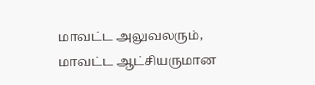மாவட்ட அலுவலரும், மாவட்ட ஆட்சியருமான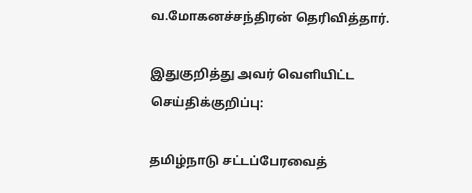வ.மோகனச்சந்திரன் தெரிவித்தார்.

இதுகுறித்து அவர் வெளியிட்ட செய்திக்குறிப்பு:

தமிழ்நாடு சட்டப்பேரவைத்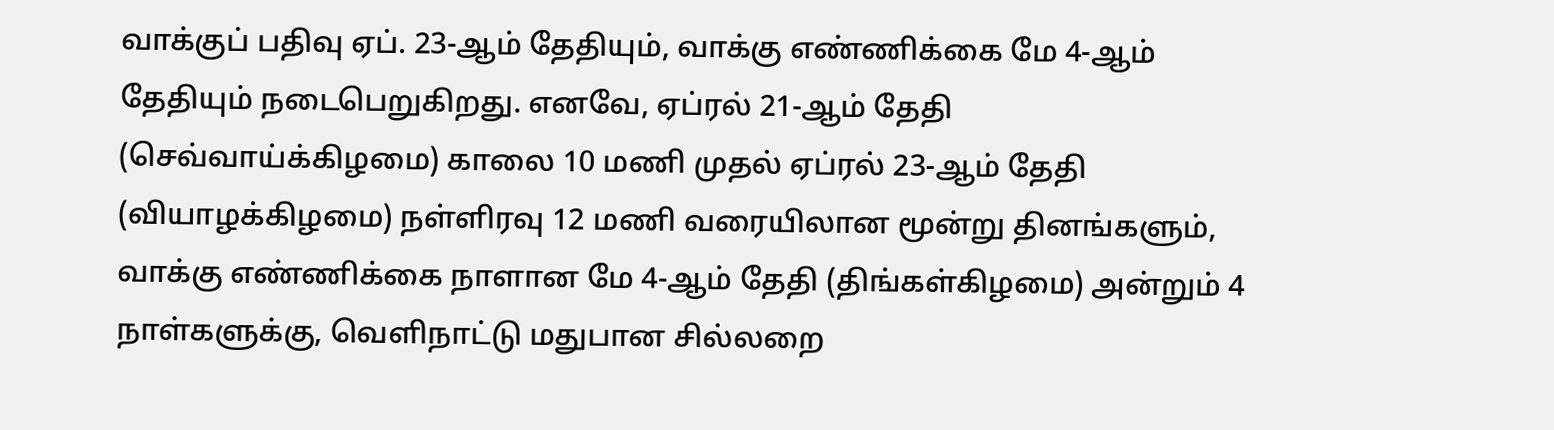வாக்குப் பதிவு ஏப். 23-ஆம் தேதியும், வாக்கு எண்ணிக்கை மே 4-ஆம் தேதியும் நடைபெறுகிறது. எனவே, ஏப்ரல் 21-ஆம் தேதி (செவ்வாய்க்கிழமை) காலை 10 மணி முதல் ஏப்ரல் 23-ஆம் தேதி (வியாழக்கிழமை) நள்ளிரவு 12 மணி வரையிலான மூன்று தினங்களும், வாக்கு எண்ணிக்கை நாளான மே 4-ஆம் தேதி (திங்கள்கிழமை) அன்றும் 4 நாள்களுக்கு, வெளிநாட்டு மதுபான சில்லறை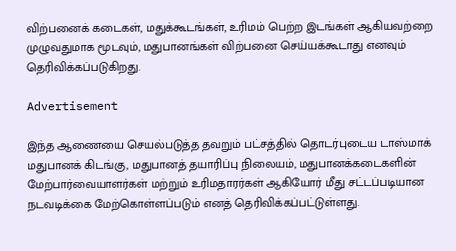விற்பனைக் கடைகள், மதுக்கூடங்கள், உரிமம் பெற்ற இடங்கள் ஆகியவற்றை முழுவதுமாக மூடவும், மதுபானங்கள் விற்பனை செய்யக்கூடாது எனவும் தெரிவிக்கப்படுகிறது.

Advertisement

இந்த ஆணையை செயல்படுத்த தவறும் பட்சத்தில் தொடர்புடைய டாஸ்மாக் மதுபானக் கிடங்கு, மதுபானத் தயாரிப்பு நிலையம், மதுபானக்கடைகளின் மேற்பார்வையாளர்கள் மற்றும் உரிமதாரர்கள் ஆகியோர் மீது சட்டப்படியான நடவடிக்கை மேற்கொள்ளப்படும் எனத் தெரிவிக்கப்பட்டுள்ளது.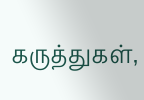கருத்துகள்,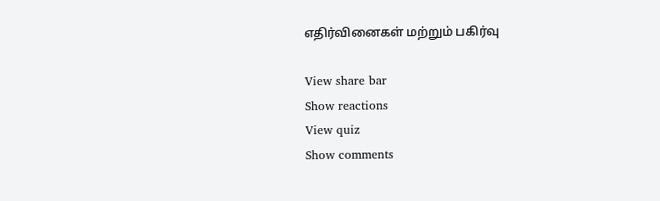எதிர்வினைகள் மற்றும் பகிர்வு

View share bar
Show reactions
View quiz
Show comments